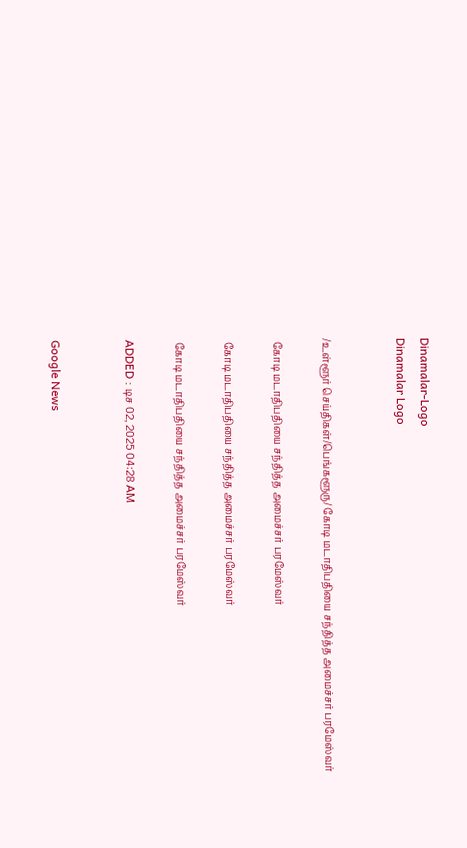Dinamalar-Logo
Dinamalar Logo


/உள்ளூர் செய்திகள்/பெங்களூரு/ கோடி மடாதிபதியை சந்தித்த அமைச்சர் பரமேஸ்வர்

 கோடி மடாதிபதியை சந்தித்த அமைச்சர் பரமேஸ்வர்

 கோடி மடாதிபதியை சந்தித்த அமைச்சர் பரமேஸ்வர்

 கோடி மடாதிபதியை சந்தித்த அமைச்சர் பரமேஸ்வர்

ADDED : டிச 02, 2025 04:28 AM


Google News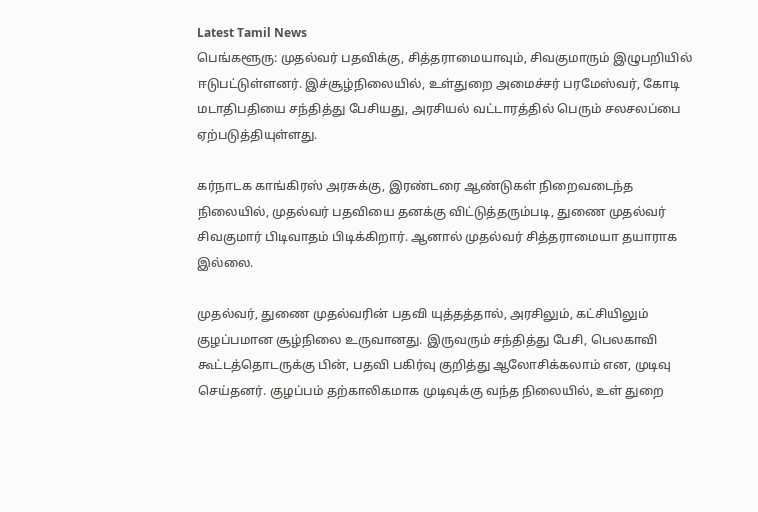Latest Tamil News
பெங்களூரு: முதல்வர் பதவிக்கு, சித்தராமையாவும், சிவகுமாரும் இழுபறியில் ஈடுபட்டுள்ளனர். இச்சூழ்நிலையில், உள்துறை அமைச்சர் பரமேஸ்வர், கோடி மடாதிபதியை சந்தித்து பேசியது, அரசியல் வட்டாரத்தில் பெரும் சலசலப்பை ஏற்படுத்தியுள்ளது.

கர்நாடக காங்கிரஸ் அரசுக்கு, இரண்டரை ஆண்டுகள் நிறைவடைந்த நிலையில், முதல்வர் பதவியை தனக்கு விட்டுத்தரும்படி, துணை முதல்வர் சிவகுமார் பிடிவாதம் பிடிக்கிறார். ஆனால் முதல்வர் சித்தராமையா தயாராக இல்லை.

முதல்வர், துணை முதல்வரின் பதவி யுத்தத்தால், அரசிலும், கட்சியிலும் குழப்பமான சூழ்நிலை உருவானது. இருவரும் சந்தித்து பேசி, பெலகாவி கூட்டத்தொடருக்கு பின், பதவி பகிர்வு குறித்து ஆலோசிக்கலாம் என, முடிவு செய்தனர். குழப்பம் தற்காலிகமாக முடிவுக்கு வந்த நிலையில், உள் துறை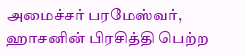அமைச்சர் பரமேஸ்வர், ஹாசனின் பிரசித்தி பெற்ற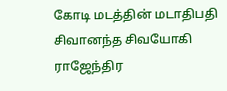கோடி மடத்தின் மடாதிபதி சிவானந்த சிவயோகி ராஜேந்திர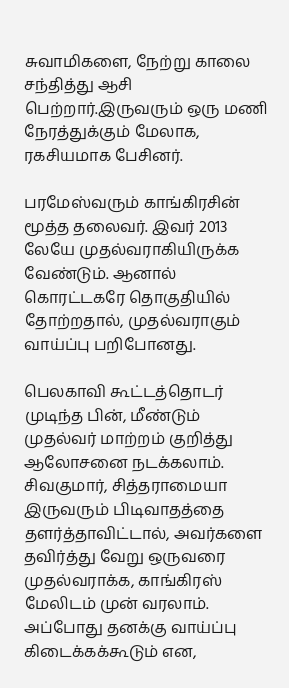சுவாமிகளை, நேற்று காலை சந்தித்து ஆசி பெற்றார்.இருவரும் ஒரு மணி நேரத்துக்கும் மேலாக, ரகசியமாக பேசினர்.

பரமேஸ்வரும் காங்கிரசின் மூத்த தலைவர். இவர் 2013 லேயே முதல்வராகியிருக்க வேண்டும். ஆனால் கொரட்டகரே தொகுதியில் தோற்றதால், முதல்வராகும் வாய்ப்பு பறிபோனது.

பெலகாவி கூட்டத்தொடர் முடிந்த பின், மீண்டும் முதல்வர் மாற்றம் குறித்து ஆலோசனை நடக்கலாம். சிவகுமார், சித்தராமையா இருவரும் பிடிவாதத்தை தளர்த்தாவிட்டால், அவர்களை தவிர்த்து வேறு ஒருவரை முதல்வராக்க, காங்கிரஸ் மேலிடம் முன் வரலாம். அப்போது தனக்கு வாய்ப்பு கிடைக்கக்கூடும் என,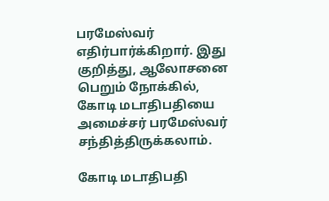பரமேஸ்வர் எதிர்பார்க்கிறார். இது குறித்து, ஆலோசனை பெறும் நோக்கில், கோடி மடாதிபதியை அமைச்சர் பரமேஸ்வர் சந்தித்திருக்கலாம்.

கோடி மடாதிபதி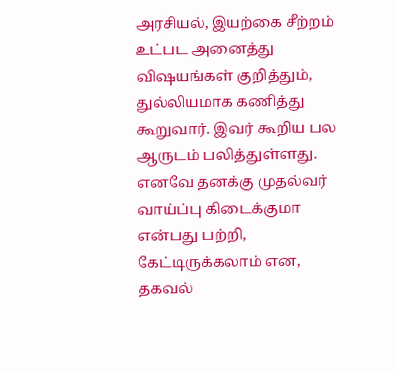அரசியல், இயற்கை சீற்றம் உட்பட அனைத்து விஷயங்கள் குறித்தும், துல்லியமாக கணித்து கூறுவார். இவர் கூறிய பல ஆருடம் பலித்துள்ளது. எனவே தனக்கு முதல்வர் வாய்ப்பு கிடைக்குமா என்பது பற்றி, கேட்டிருக்கலாம் என, தகவல்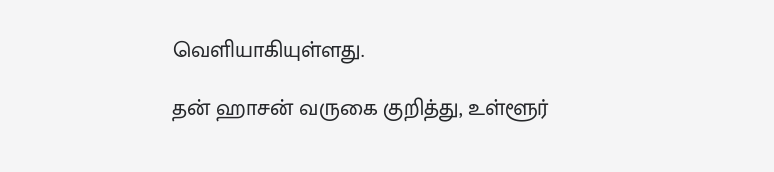வெளியாகியுள்ளது.

தன் ஹாசன் வருகை குறித்து, உள்ளூர்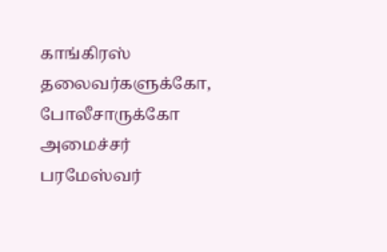காங்கிரஸ் தலைவர்களுக்கோ, போலீசாருக்கோ அமைச்சர் பரமேஸ்வர்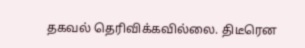தகவல் தெரிவிக்கவில்லை. திடீரென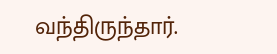வந்திருந்தார்.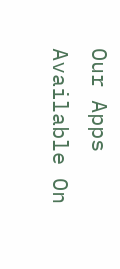Our Apps Available On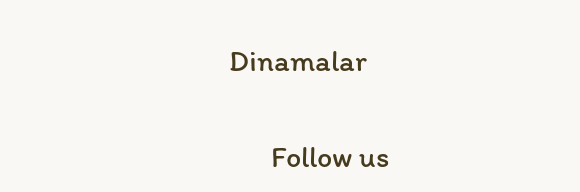Dinamalar

      Follow us